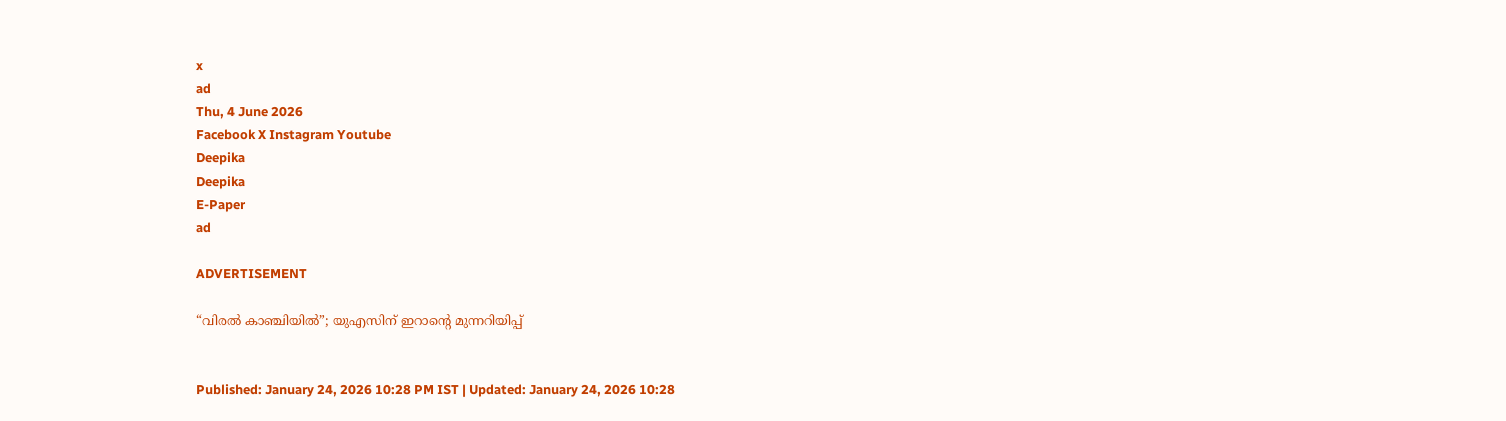x
ad
Thu, 4 June 2026
Facebook X Instagram Youtube
Deepika
Deepika
E-Paper
ad

ADVERTISEMENT

“വിരൽ കാഞ്ചിയിൽ”; യുഎസിന് ഇറാന്‍റെ മുന്നറിയിപ്പ്


Published: January 24, 2026 10:28 PM IST | Updated: January 24, 2026 10:28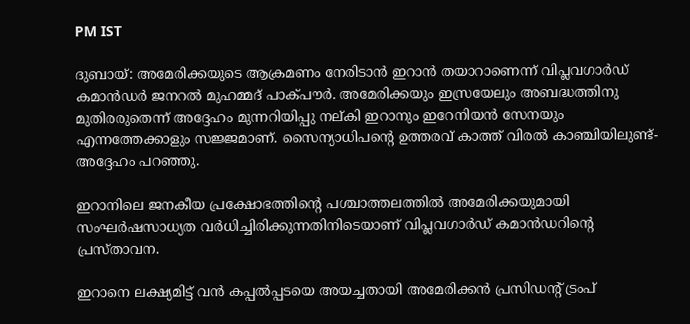PM IST

ദുബായ്: അമേരിക്കയുടെ ആക്രമണം നേരിടാൻ ഇറാൻ തയാറാണെന്ന് വിപ്ലവഗാർഡ് കമാൻഡർ ജനറൽ മുഹമ്മദ് പാക്പൗർ. അമേരിക്കയും ഇസ്രയേലും അബദ്ധത്തിനു മുതിരരുതെന്ന് അദ്ദേഹം മുന്നറിയിപ്പു നല്കി ഇറാനും ഇറേനിയൻ സേനയും എന്നത്തേക്കാളും സജ്ജമാണ്. സൈന്യാധിപന്‍റെ ഉത്തരവ് കാത്ത് വിരൽ കാഞ്ചിയിലുണ്ട്- അദ്ദേഹം പറഞ്ഞു.

ഇറാനിലെ ജനകീയ പ്രക്ഷോഭത്തിന്‍റെ പശ്ചാത്തലത്തിൽ അമേരിക്കയുമായി സംഘർഷസാധ്യത വർധിച്ചിരിക്കുന്നതിനിടെയാണ് വിപ്ലവഗാർഡ് കമാൻഡറിന്‍റെ പ്രസ്താവന.

ഇറാനെ ലക്ഷ്യമിട്ട് വൻ കപ്പൽപ്പടയെ അയച്ചതായി അമേരിക്കൻ പ്രസിഡന്‍റ് ട്രംപ്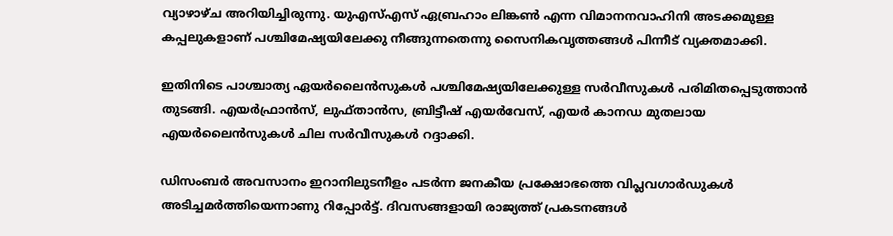വ്യാഴാഴ്ച അറിയിച്ചിരുന്നു. യുഎസ്എസ് ഏബ്രഹാം ലിങ്കൺ എന്ന വിമാനനവാഹിനി അടക്കമുള്ള കപ്പലുകളാണ് പശ്ചിമേഷ്യയിലേക്കു നീങ്ങുന്നതെന്നു സൈനികവൃത്തങ്ങൾ പിന്നീട് വ്യക്തമാക്കി.

ഇതിനിടെ പാശ്ചാത്യ ഏയർലൈൻസുകൾ പശ്ചിമേഷ്യയിലേക്കുള്ള സർവീസുകൾ പരിമിതപ്പെടുത്താൻ തുടങ്ങി. എയർഫ്രാൻസ്, ലുഫ്താൻസ, ബ്രിട്ടീഷ് എയർവേസ്, എയർ കാനഡ മുതലായ എയർലൈൻസുകൾ ചില സർവീസുകൾ റദ്ദാക്കി.

ഡിസംബർ അവസാനം ഇറാനിലുടനീളം പടർന്ന ജനകീയ പ്രക്ഷോഭത്തെ വിപ്ലവഗാർഡുകൾ അടിച്ചമർത്തിയെന്നാണു റിപ്പോർട്ട്. ദിവസങ്ങളായി രാജ്യത്ത് പ്രകടനങ്ങൾ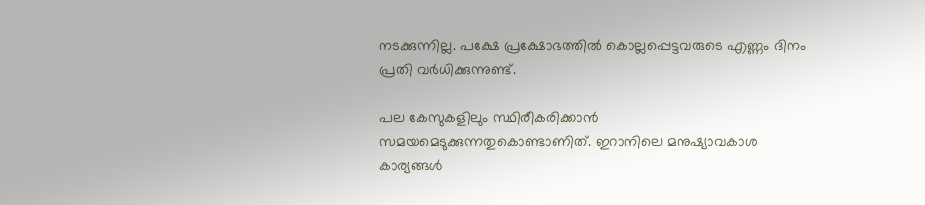നടക്കുന്നില്ല. പക്ഷേ പ്രക്ഷോഭത്തിൽ കൊല്ലപ്പെട്ടവരുടെ എണ്ണം ദിനം പ്രതി വർധിക്കുന്നുണ്ട്.

പല കേസുകളിലും സ്ഥിരീകരിക്കാൻ സമയമെടുക്കുന്നതുകൊണ്ടാണിത്. ഇറാനിലെ മനുഷ്യാവകാശ കാര്യങ്ങൾ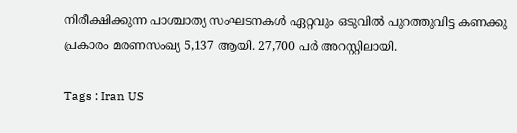നിരീക്ഷിക്കുന്ന പാശ്ചാത്യ സംഘടനകൾ ഏറ്റവും ഒടുവിൽ പുറത്തുവിട്ട കണക്കു പ്രകാരം മരണസംഖ്യ 5,137 ആയി. 27,700 പർ അറസ്റ്റിലായി.

Tags : Iran US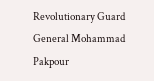Revolutionary Guard General Mohammad Pakpour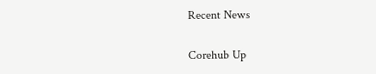Recent News

Corehub Up